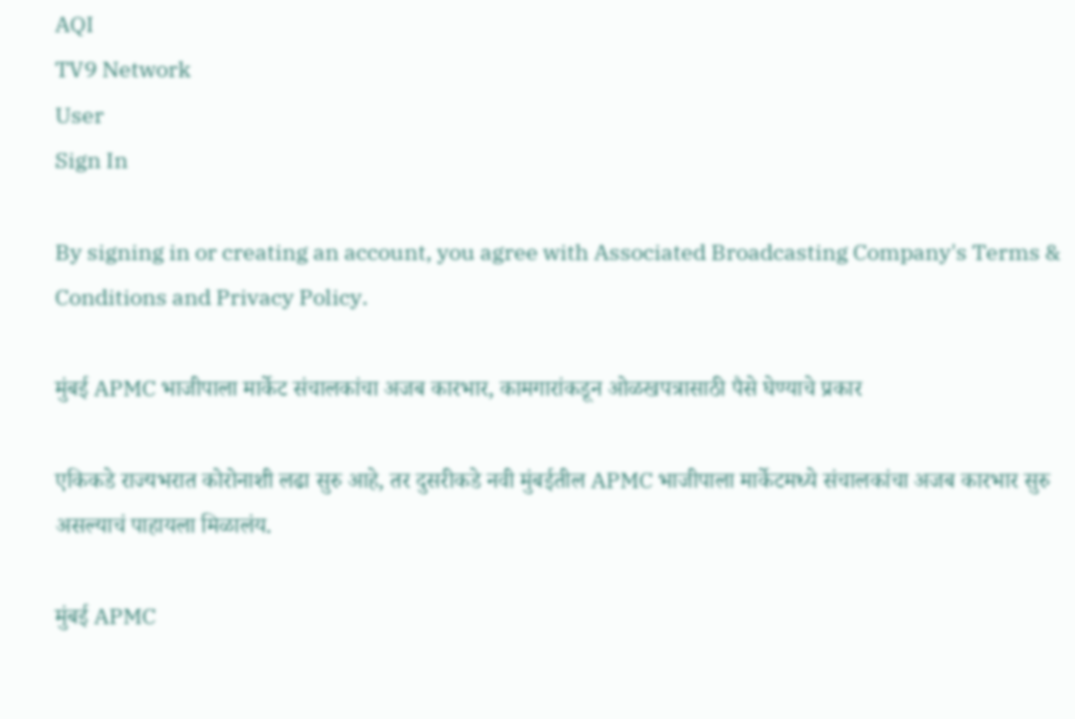AQI
TV9 Network
User
Sign In

By signing in or creating an account, you agree with Associated Broadcasting Company's Terms & Conditions and Privacy Policy.

मुंबई APMC भाजीपाला मार्केट संचालकांचा अजब कारभार, कामगारांकडून ओळखपत्रासाठी पैसे घेण्याचे प्रकार

एकिकडे राज्यभरात कोरोनाशी लढा सुरु आहे, तर दुसरीकडे नवी मुंबईतील APMC भाजीपाला मार्केटमध्ये संचालकांचा अजब कारभार सुरु असल्याचं पाहायला मिळालंय.

मुंबई APMC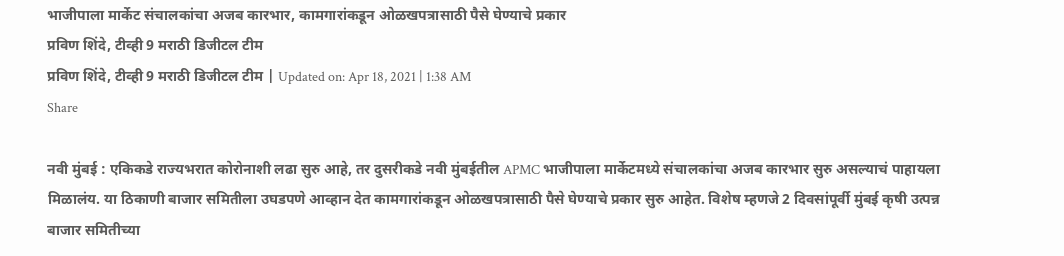भाजीपाला मार्केट संचालकांचा अजब कारभार, कामगारांकडून ओळखपत्रासाठी पैसे घेण्याचे प्रकार
प्रविण शिंदे, टीव्ही 9 मराठी डिजीटल टीम
प्रविण शिंदे, टीव्ही 9 मराठी डिजीटल टीम | Updated on: Apr 18, 2021 | 1:38 AM
Share

नवी मुंबई : एकिकडे राज्यभरात कोरोनाशी लढा सुरु आहे, तर दुसरीकडे नवी मुंबईतील APMC भाजीपाला मार्केटमध्ये संचालकांचा अजब कारभार सुरु असल्याचं पाहायला मिळालंय. या ठिकाणी बाजार समितीला उघडपणे आव्हान देत कामगारांकडून ओळखपत्रासाठी पैसे घेण्याचे प्रकार सुरु आहेत. विशेष म्हणजे 2 दिवसांपूर्वी मुंबई कृषी उत्पन्न बाजार समितीच्या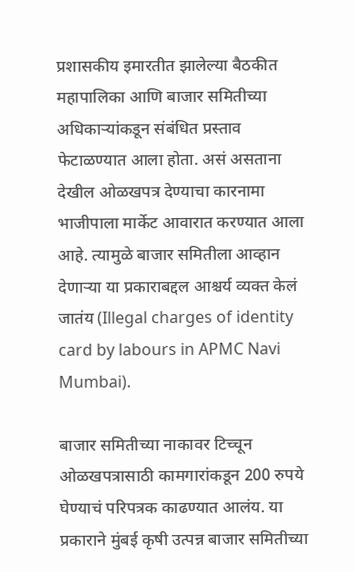प्रशासकीय इमारतीत झालेल्या बैठकीत महापालिका आणि बाजार समितीच्या अधिकाऱ्यांकडून संबंधित प्रस्ताव फेटाळण्यात आला होता. असं असताना देखील ओळखपत्र देण्याचा कारनामा भाजीपाला मार्केट आवारात करण्यात आला आहे. त्यामुळे बाजार समितीला आव्हान देणाऱ्या या प्रकाराबद्दल आश्चर्य व्यक्त केलं जातंय (Illegal charges of identity card by labours in APMC Navi Mumbai).

बाजार समितीच्या नाकावर टिच्चून ओळखपत्रासाठी कामगारांकडून 200 रुपये घेण्याचं परिपत्रक काढण्यात आलंय. या प्रकाराने मुंबई कृषी उत्पन्न बाजार समितीच्या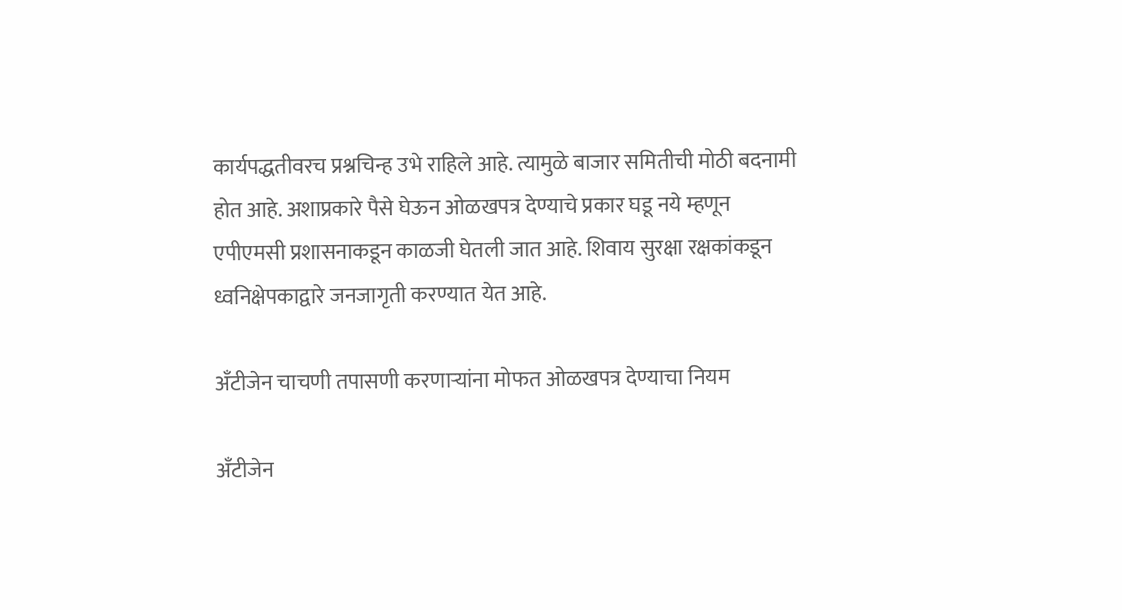कार्यपद्धतीवरच प्रश्नचिन्ह उभे राहिले आहे. त्यामुळे बाजार समितीची मोठी बदनामी होत आहे. अशाप्रकारे पैसे घेऊन ओळखपत्र देण्याचे प्रकार घडू नये म्हणून एपीएमसी प्रशासनाकडून काळजी घेतली जात आहे. शिवाय सुरक्षा रक्षकांकडून ध्वनिक्षेपकाद्वारे जनजागृती करण्यात येत आहे.

अँटीजेन चाचणी तपासणी करणाऱ्यांना मोफत ओळखपत्र देण्याचा नियम

अँटीजेन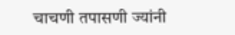चाचणी तपासणी ज्यांनी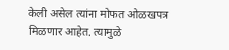केली असेल त्यांना मोफत ओळखपत्र मिळणार आहेत. त्यामुळे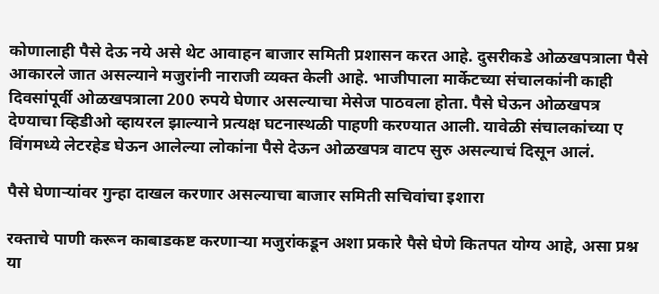कोणालाही पैसे देऊ नये असे थेट आवाहन बाजार समिती प्रशासन करत आहे. दुसरीकडे ओळखपत्राला पैसे आकारले जात असल्याने मजुरांनी नाराजी व्यक्त केली आहे. भाजीपाला मार्केटच्या संचालकांनी काही दिवसांपूर्वी ओळखपत्राला 200 रुपये घेणार असल्याचा मेसेज पाठवला होता. पैसे घेऊन ओळखपत्र देण्याचा व्हिडीओ व्हायरल झाल्याने प्रत्यक्ष घटनास्थळी पाहणी करण्यात आली. यावेळी संचालकांच्या ए विंगमध्ये लेटरहेड घेऊन आलेल्या लोकांना पैसे देऊन ओळखपत्र वाटप सुरु असल्याचं दिसून आलं.

पैसे घेणाऱ्यांवर गुन्हा दाखल करणार असल्याचा बाजार समिती सचिवांचा इशारा

रक्ताचे पाणी करून काबाडकष्ट करणाऱ्या मजुरांकडून अशा प्रकारे पैसे घेणे कितपत योग्य आहे, असा प्रश्न या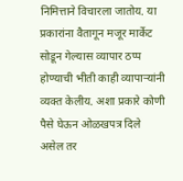निमित्ताने विचारला जातोय. या प्रकारांना वैतागून मजूर मार्केट सोडून गेल्यास व्यापार ठप्प होण्याची भीती काही व्यापाऱ्यांनी व्यक्त केलीय. अशा प्रकारे कोणी पैसे घेऊन ओळखपत्र दिले असेल तर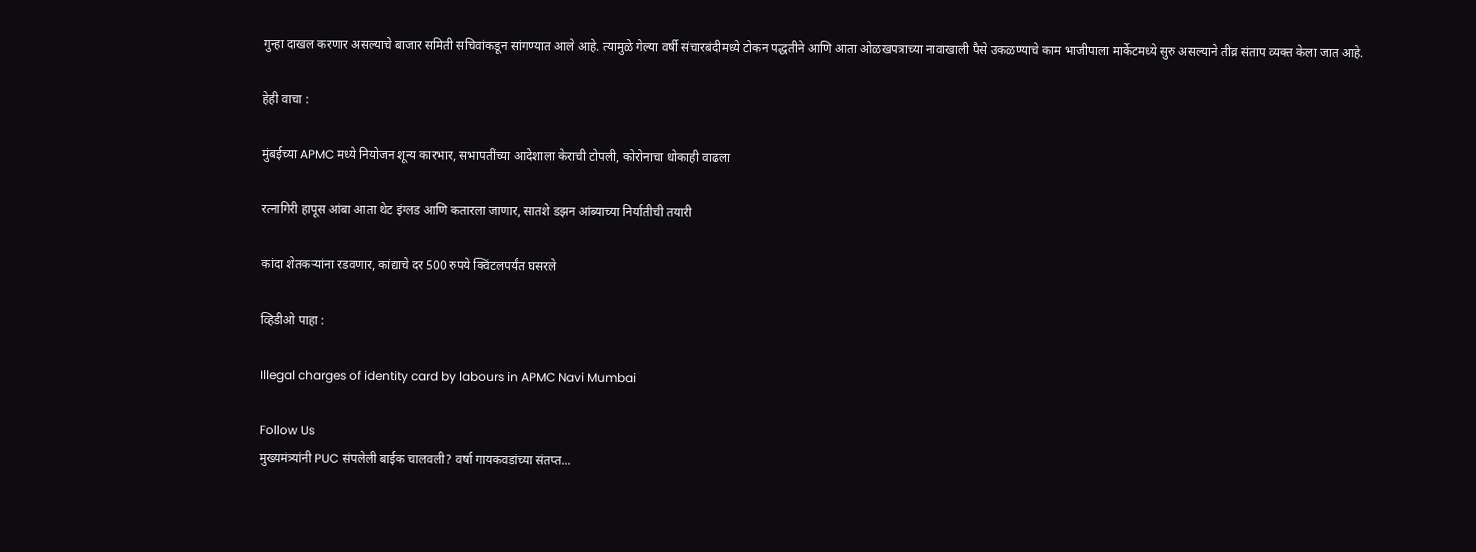गुन्हा दाखल करणार असल्याचे बाजार समिती सचिवांकडून सांगण्यात आले आहे. त्यामुळे गेल्या वर्षी संचारबंदीमध्ये टोकन पद्धतीने आणि आता ओळखपत्राच्या नावाखाली पैसे उकळण्याचे काम भाजीपाला मार्केटमध्ये सुरु असल्याने तीव्र संताप व्यक्त केला जात आहे.

हेही वाचा :

मुंबईच्या APMC मध्ये नियोजन शून्य कारभार, सभापतींच्या आदेशाला केराची टोपली, कोरोनाचा धोकाही वाढला

रत्नागिरी हापूस आंबा आता थेट इंग्लड आणि कतारला जाणार, सातशे डझन आंब्याच्या निर्यातीची तयारी

कांदा शेतकऱ्यांना रडवणार, कांद्याचे दर 500 रुपये क्विंटलपर्यंत घसरले

व्हिडीओ पाहा :

Illegal charges of identity card by labours in APMC Navi Mumbai

Follow Us
मुख्यमंत्र्यांनी PUC संपलेली बाईक चालवली? वर्षा गायकवडांच्या संतप्त...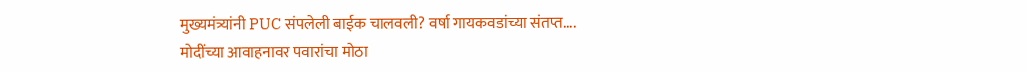मुख्यमंत्र्यांनी PUC संपलेली बाईक चालवली? वर्षा गायकवडांच्या संतप्त....
मोदींच्या आवाहनावर पवारांचा मोठा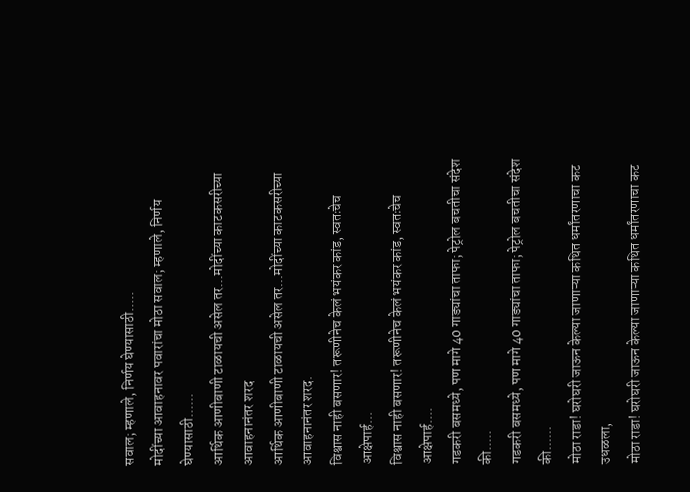सवाल; म्हणाले, निर्णय घेण्यासाठी.....
मोदींच्या आवाहनावर पवारांचा मोठा सवाल; म्हणाले, निर्णय घेण्यासाठी......
आर्थिक आणीबाणी टाळायची असेल तर...मोदींच्या काटकसरीच्या आवाहनानंतर शरद
आर्थिक आणीबाणी टाळायची असेल तर...मोदींच्या काटकसरीच्या आवाहनानंतर शरद.
विश्वास नाही बसणार! तरूणीनेच केलं भयंकर कांड, स्वतःचेच आक्षेपार्ह...
विश्वास नाही बसणार! तरूणीनेच केलं भयंकर कांड, स्वतःचेच आक्षेपार्ह....
गडकरी बसमध्ये, पण मागे 40 गाड्यांचा ताफा; पेट्रोल बचतीचा संदेश की.....
गडकरी बसमध्ये, पण मागे 40 गाड्यांचा ताफा; पेट्रोल बचतीचा संदेश की......
मोठा राडा! घरोघरी जाऊन केल्या जाणाऱ्या कथित धर्मांतरणाचा कट उधळला,
मोठा राडा! घरोघरी जाऊन केल्या जाणाऱ्या कथित धर्मांतरणाचा कट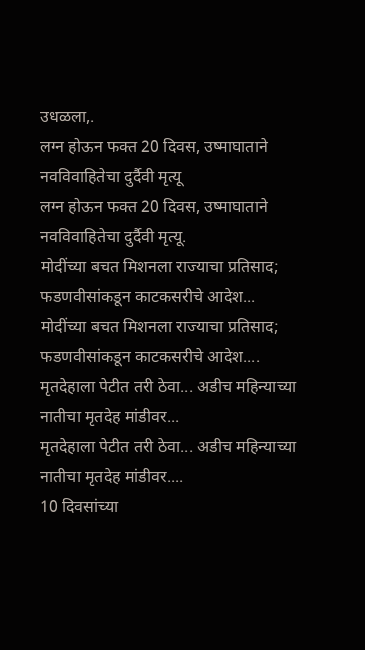उधळला,.
लग्न होऊन फक्त 20 दिवस, उष्माघाताने नवविवाहितेचा दुर्दैवी मृत्यू
लग्न होऊन फक्त 20 दिवस, उष्माघाताने नवविवाहितेचा दुर्दैवी मृत्यू.
मोदींच्या बचत मिशनला राज्याचा प्रतिसाद; फडणवीसांकडून काटकसरीचे आदेश...
मोदींच्या बचत मिशनला राज्याचा प्रतिसाद; फडणवीसांकडून काटकसरीचे आदेश....
मृतदेहाला पेटीत तरी ठेवा... अडीच महिन्याच्या नातीचा मृतदेह मांडीवर...
मृतदेहाला पेटीत तरी ठेवा... अडीच महिन्याच्या नातीचा मृतदेह मांडीवर....
10 दिवसांच्या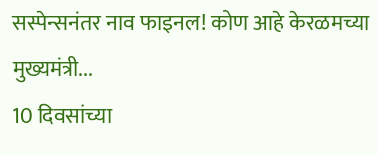सस्पेन्सनंतर नाव फाइनल! कोण आहे केरळमच्या मुख्यमंत्री...
10 दिवसांच्या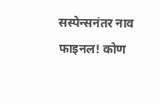सस्पेन्सनंतर नाव फाइनल! कोण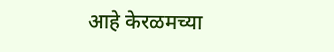आहे केरळमच्या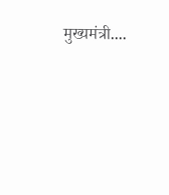मुख्यमंत्री....